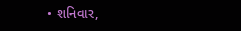• શનિવાર,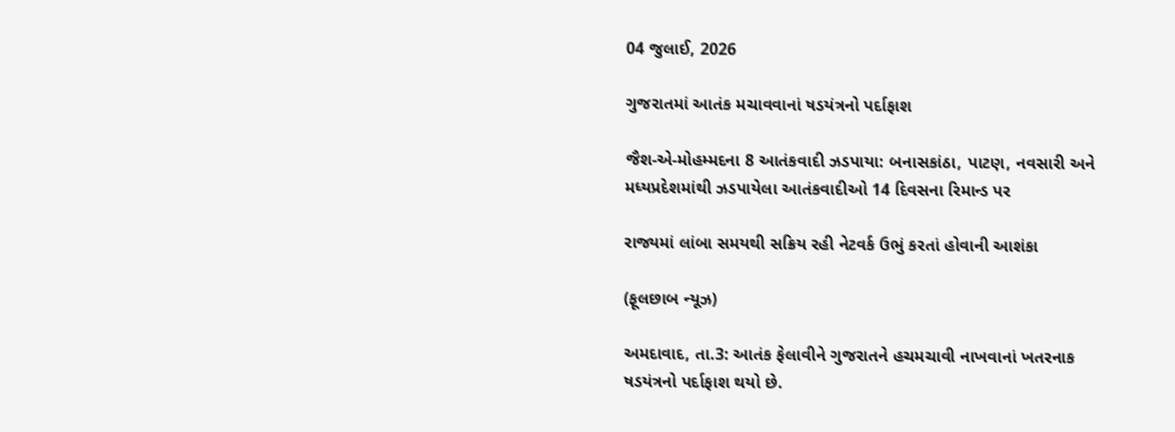04 જુલાઈ, 2026

ગુજરાતમાં આતંક મચાવવાનાં ષડયંત્રનો પર્દાફાશ

જૈશ-એ-મોહમ્મદના 8 આતંકવાદી ઝડપાયા: બનાસકાંઠા, પાટણ, નવસારી અને મધ્યપ્રદેશમાંથી ઝડપાયેલા આતંકવાદીઓ 14 દિવસના રિમાન્ડ પર

રાજ્યમાં લાંબા સમયથી સક્રિય રહી નેટવર્ક ઉભું કરતાં હોવાની આશંકા

(ફૂલછાબ ન્યૂઝ)

અમદાવાદ, તા.3: આતંક ફેલાવીને ગુજરાતને હચમચાવી નાખવાનાં ખતરનાક ષડયંત્રનો પર્દાફાશ થયો છે.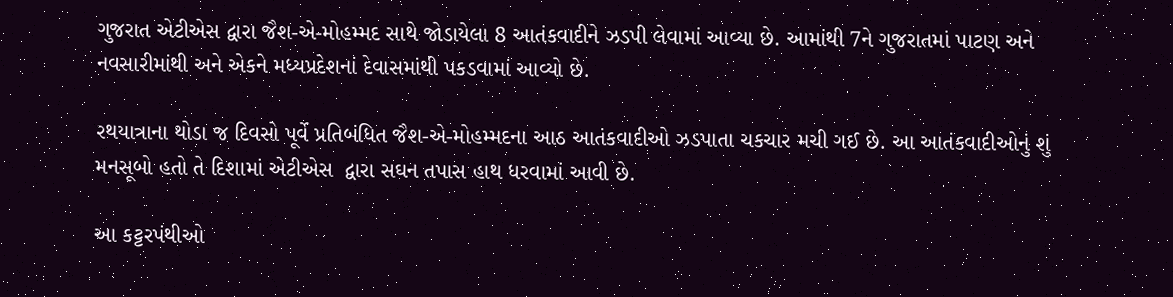ગુજરાત એટીએસ દ્વારા જૈશ-એ-મોહમ્મદ સાથે જોડાયેલા 8 આતંકવાદીને ઝડપી લેવામાં આવ્યા છે. આમાંથી 7ને ગુજરાતમાં પાટણ અને નવસારીમાંથી અને એકને મધ્યપ્રદેશનાં દેવાસમાંથી પકડવામાં આવ્યો છે.

રથયાત્રાના થોડા જ દિવસો પૂર્વે પ્રતિબંધિત જૈશ-એ-મોહમ્મદના આઠ આતંકવાદીઓ ઝડપાતા ચકચાર મચી ગઈ છે. આ આતંકવાદીઓનું શું મનસૂબો હતો તે દિશામાં એટીએસ  દ્વારા સઘન તપાસ હાથ ધરવામાં આવી છે.

આ કટ્ટરપંથીઓ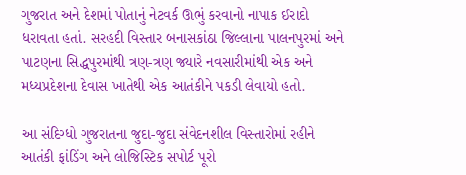ગુજરાત અને દેશમાં પોતાનું નેટવર્ક ઊભું કરવાનો નાપાક ઈરાદો ધરાવતા હતાં. સરહદી વિસ્તાર બનાસકાંઠા જિલ્લાના પાલનપુરમાં અને પાટણના સિદ્ધપુરમાંથી ત્રણ-ત્રણ જ્યારે નવસારીમાંથી એક અને મધ્યપ્રદેશના દેવાસ ખાતેથી એક આતંકીને પકડી લેવાયો હતો.

આ સંદિગ્ધો ગુજરાતના જુદા-જુદા સંવેદનશીલ વિસ્તારોમાં રહીને આતંકી ફાંડિંગ અને લોજિસ્ટિક સપોર્ટ પૂરો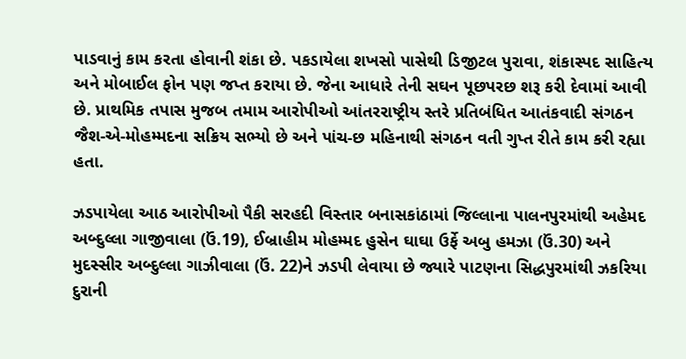પાડવાનું કામ કરતા હોવાની શંકા છે. પકડાયેલા શખસો પાસેથી ડિજીટલ પુરાવા, શંકાસ્પદ સાહિત્ય અને મોબાઈલ ફોન પણ જપ્ત કરાયા છે. જેના આધારે તેની સઘન પૂછપરછ શરૂ કરી દેવામાં આવી છે. પ્રાથમિક તપાસ મુજબ તમામ આરોપીઓ આંતરરાષ્ટ્રીય સ્તરે પ્રતિબંધિત આતંકવાદી સંગઠન જૈશ-એ-મોહમ્મદના સક્રિય સભ્યો છે અને પાંચ-છ મહિનાથી સંગઠન વતી ગુપ્ત રીતે કામ કરી રહ્યા હતા.

ઝડપાયેલા આઠ આરોપીઓ પૈકી સરહદી વિસ્તાર બનાસકાંઠામાં જિલ્લાના પાલનપુરમાંથી અહેમદ અબ્દુલ્લા ગાજીવાલા (ઉં.19), ઈબ્રાહીમ મોહમ્મદ હુસેન ઘાઘા ઉર્ફે અબુ હમઝા (ઉં.30) અને મુદસ્સીર અબ્દુલ્લા ગાઝીવાલા (ઉં. 22)ને ઝડપી લેવાયા છે જ્યારે પાટણના સિદ્ધપુરમાંથી ઝકરિયા દુરાની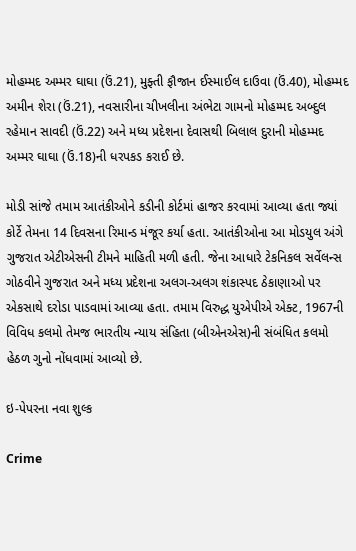મોહમ્મદ અમ્મર ઘાઘા (ઉં.21), મુફ્તી ફૌજાન ઈસ્માઈલ દાઉવા (ઉં.40), મોહમ્મદ અમીન શેરા (ઉં.21), નવસારીના ચીખલીના અંભેટા ગામનો મોહમ્મદ અબ્દુલ રહેમાન સાવદી (ઉં.22) અને મધ્ય પ્રદેશના દેવાસથી બિલાલ દુરાની મોહમ્મદ અમ્મર ઘાઘા (ઉં.18)ની ધરપકડ કરાઈ છે.

મોડી સાંજે તમામ આતંકીઓને કડીની કોર્ટમાં હાજર કરવામાં આવ્યા હતા જ્યાં કોર્ટે તેમના 14 દિવસના રિમાન્ડ મંજૂર કર્યા હતા. આતંકીઓના આ મોડયુલ અંગે ગુજરાત એટીએસની ટીમને માહિતી મળી હતી. જેના આધારે ટેકનિકલ સર્વેલન્સ ગોઠવીને ગુજરાત અને મધ્ય પ્રદેશના અલગ-અલગ શંકાસ્પદ ઠેકાણાઓ પર એકસાથે દરોડા પાડવામાં આવ્યા હતા. તમામ વિરુદ્ધ યુએપીએ એક્ટ, 1967ની વિવિધ કલમો તેમજ ભારતીય ન્યાય સંહિતા (બીએનએસ)ની સંબંધિત કલમો હેઠળ ગુનો નોંધવામાં આવ્યો છે.

ઇ-પેપરના નવા શુલ્ક

Crime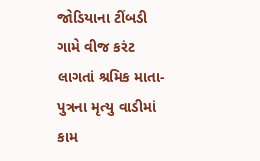જોડિયાના ટીંબડી ગામે વીજ કરંટ લાગતાં શ્રમિક માતા-પુત્રના મૃત્યુ વાડીમાં કામ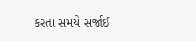કરતા સમયે સર્જાઈ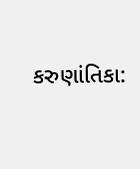કરુણાંતિકા: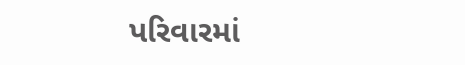પરિવારમાં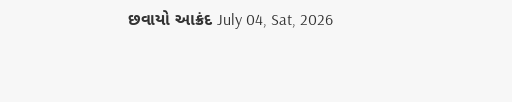છવાયો આક્રંદ July 04, Sat, 2026